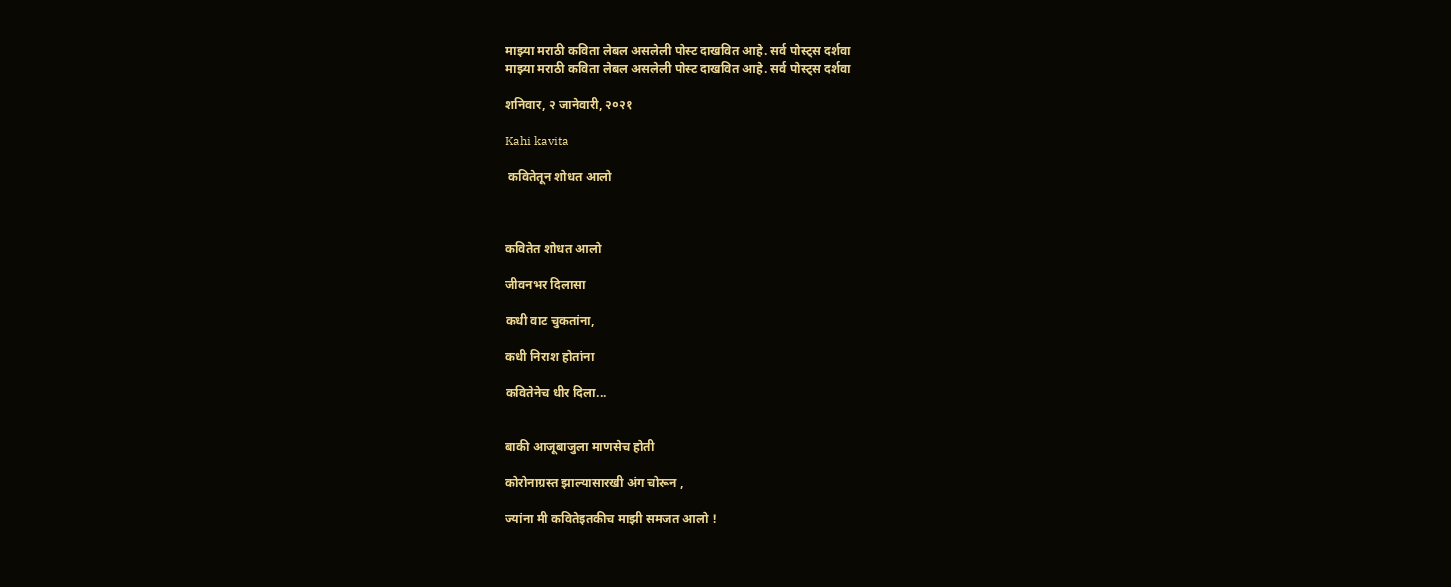माझ्या मराठी कविता लेबल असलेली पोस्ट दाखवित आहे. सर्व पोस्ट्‍स दर्शवा
माझ्या मराठी कविता लेबल असलेली पोस्ट दाखवित आहे. सर्व पोस्ट्‍स दर्शवा

शनिवार, २ जानेवारी, २०२१

Kahi kavita

 कवितेतून शोधत आलो



कवितेत शोधत आलो

जीवनभर दिलासा

कधी वाट चुकतांना,

कधी निराश होतांना

कवितेनेच धीर दिला...


बाकी आजूबाजुला माणसेच होती

कोरोनाग्रस्त झाल्यासारखी अंग चोरून ,

ज्यांना मी कवितेइतकीच माझी समजत आलो !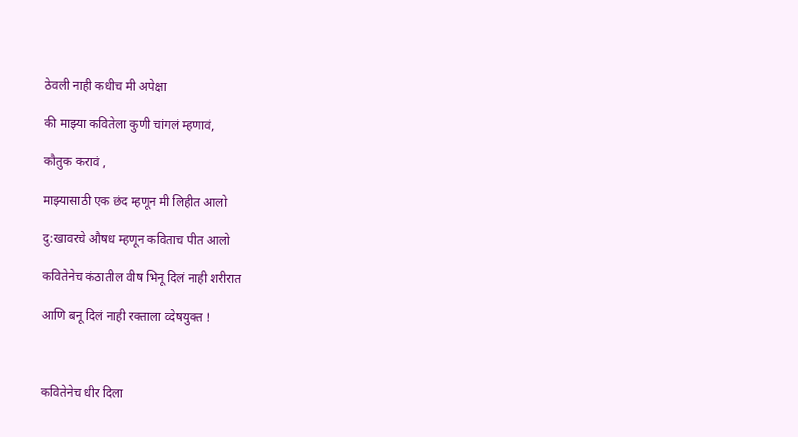ठेवली नाही कधीच मी अपेक्षा

की माझ्या कवितेला कुणी चांगलं म्हणावं,

कौतुक करावं ,

माझ्यासाठी एक छंद म्हणून मी लिहीत आलो

दु:खावरचे औषध म्हणून कविताच पीत आलो

कवितेनेच कंठातील वीष भिनू दिलं नाही शरीरात

आणि बनू दिलं नाही रक्ताला व्देषयुक्त !



कवितेनेच धीर दिला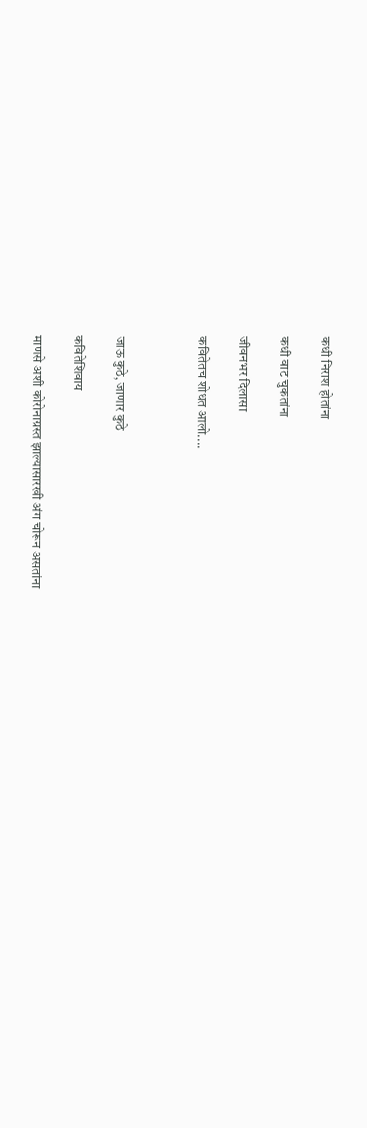कधी निराश होतांना

कधी वाट चुकतांना

जीवनभर दिलासा

कवितेतच शोधत आलो....



जाऊ कुठे, जाणार कुठे

कवितेशिवाय

माणसे अशी कोरोनाग्रस्त झाल्यासारखी अंग चोरून असतांना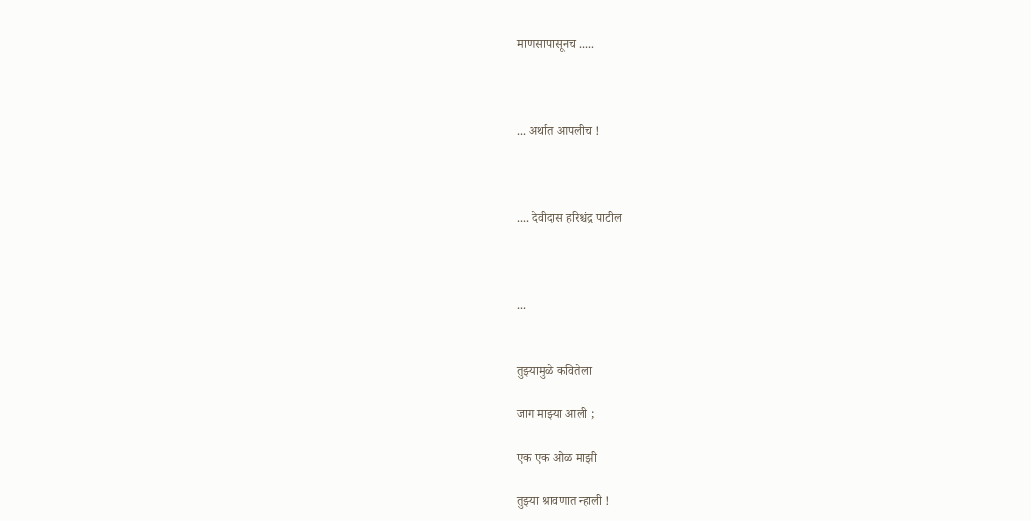माणसापासूनच .....



... अर्थात आपलीच !



.... देवीदास हरिश्चंद्र पाटील



...


तुझ्यामुळे कवितेला

जाग माझ्या आली ;

एक एक ओळ माझी

तुझ्या श्रावणात न्हाली !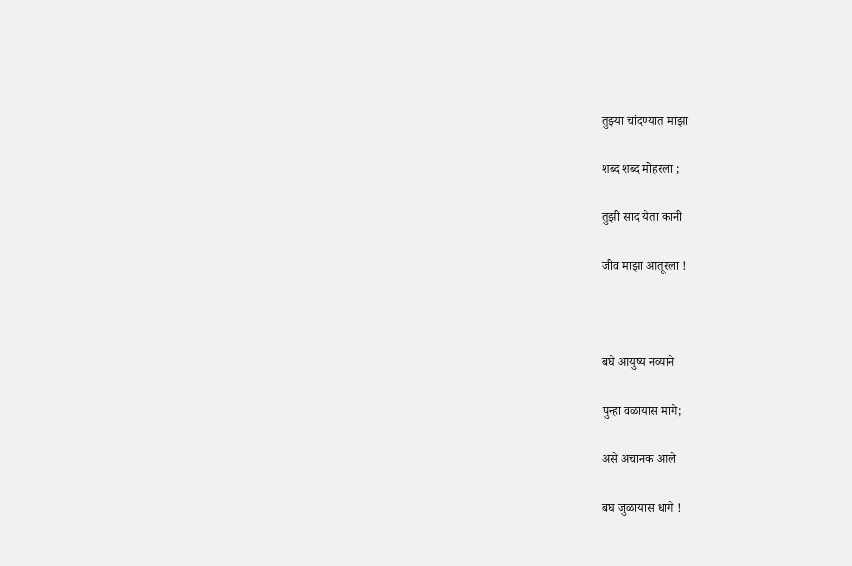तुझ्या चांदण्यात माझा

शब्द शब्द मोहरला ;

तुझी साद येता कानी

जीव माझा आतूरला !



बघे आयुष्य नव्याने

पुन्हा वळायास मागे;

असे अचानक आले

बघ जुळायास धागे !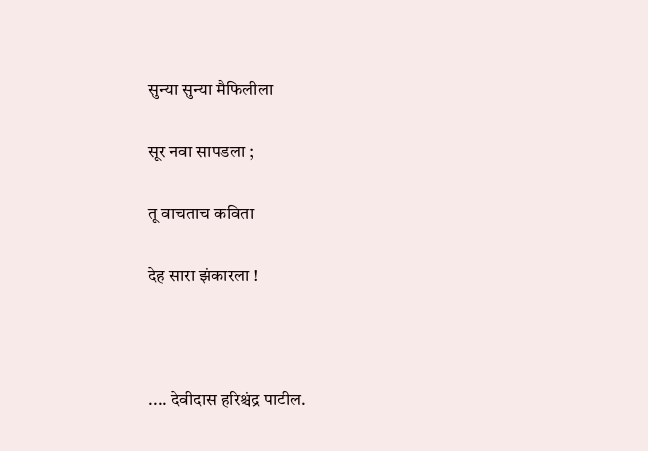सुन्या सुन्या मैफिलीला

सूर नवा सापडला ;

तू वाचताच कविता

देह सारा झंकारला !



.... देवीदास हरिश्चंद्र पाटील.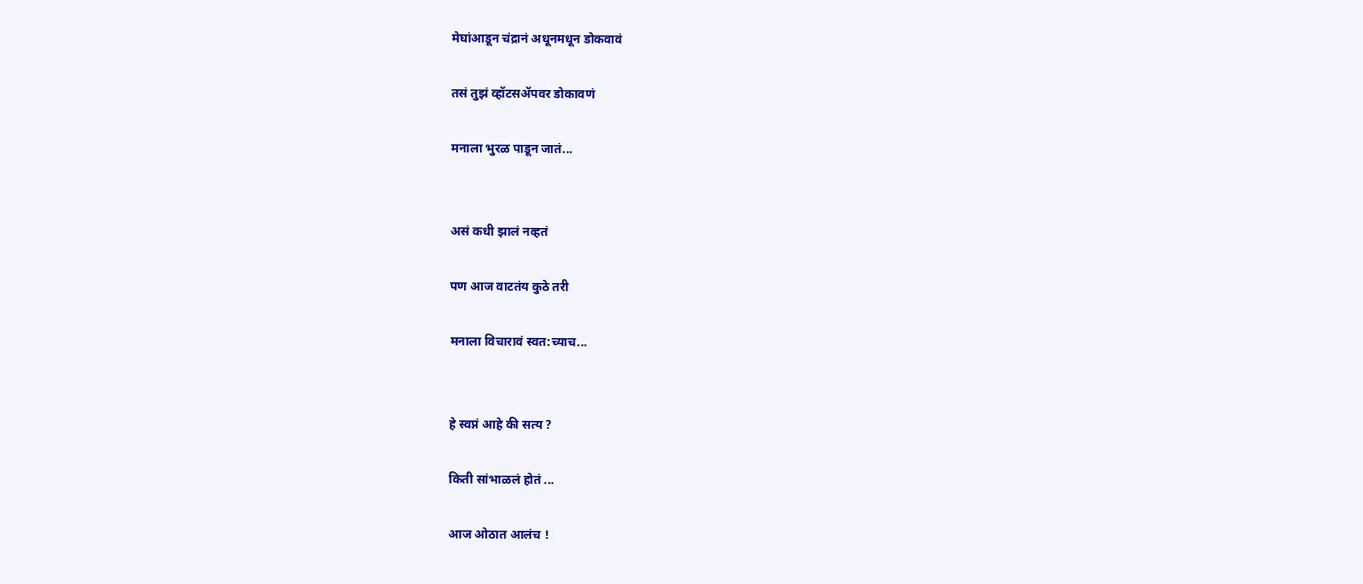मेघांआडून चंद्रानं अधूनमधून डोकवावं

तसं तुझं व्हॉटसॲपवर डोकावणं

मनाला भुरळ पाडून जातं...


असं कधी झालं नव्हतं

पण आज वाटतंय कुठे तरी

मनाला विचारावं स्वत:च्याच...


हे स्वप्नं आहे की सत्य ?

किती सांभाळलं होतं ...

आज ओठात आलंच !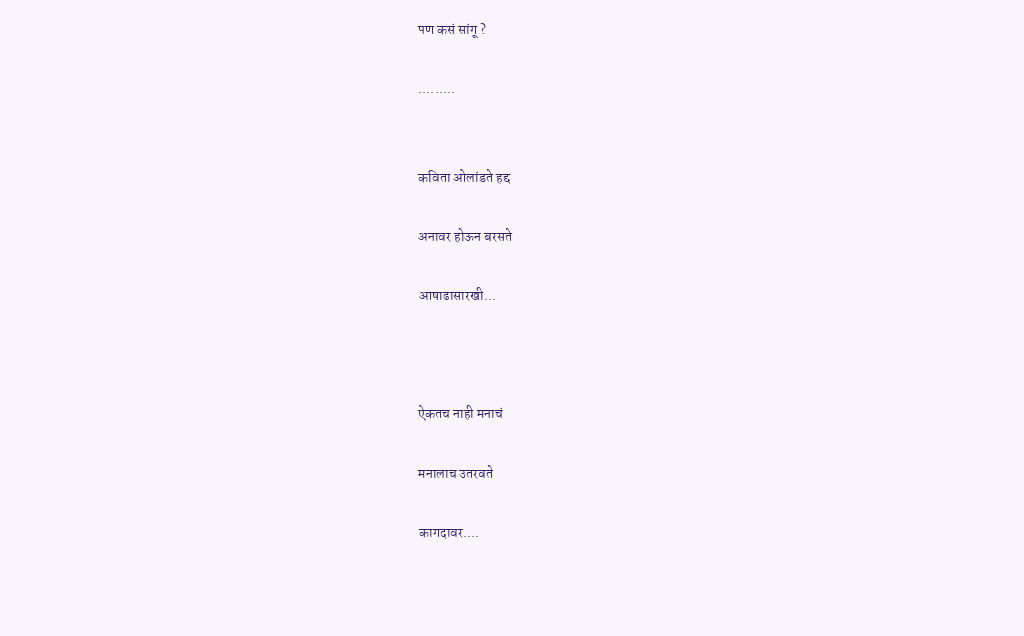पण कसं सांगू ?

.........


कविता ओलांडते हद्द

अनावर होऊन बरसते

आषाढासारखी...



ऐकतच नाही मनाचं

मनालाच उतरवते

कागदावर....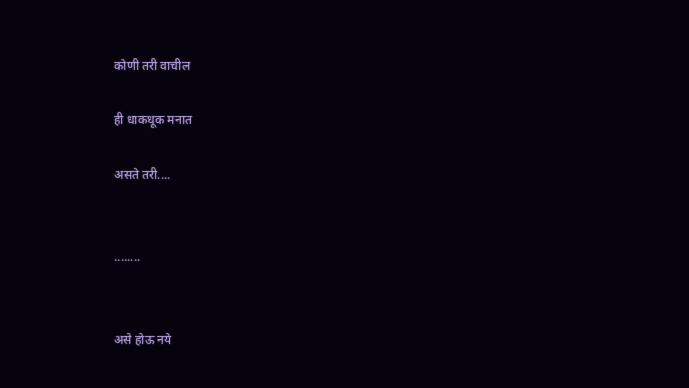कोणी तरी वाचील

ही धाकधूक मनात

असते तरी....


........


असे होऊ नये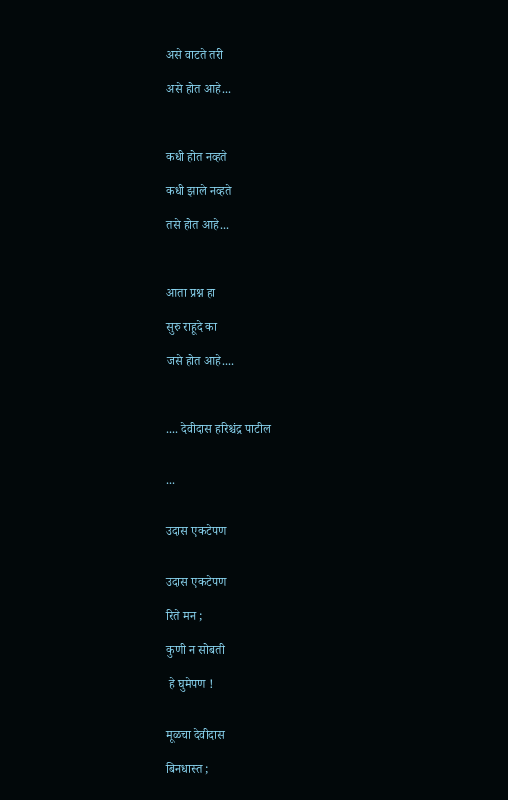असे वाटते तरी

असे होत आहे...



कधी होत नव्हते

कधी झाले नव्हते

तसे होत आहे...



आता प्रश्न हा

सुरु राहूदे का

जसे होत आहे....



.... देवीदास हरिश्चंद्र पाटील


...


उदास एकटेपण


उदास एकटेपण

रिते मन ;

कुणी न सोबती

 हे घुमेपण !


मूळचा देवीदास

बिनधास्त ;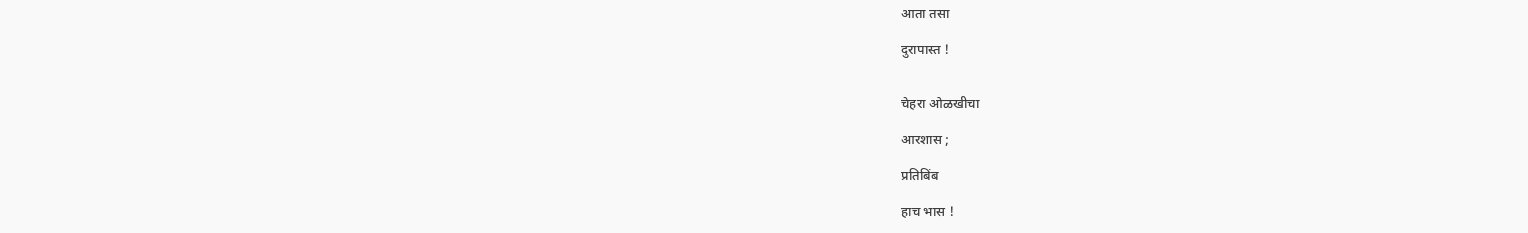आता तसा

दुरापास्त !


चेहरा ओळखीचा

आरशास ;

प्रतिबिंब

हाच भास !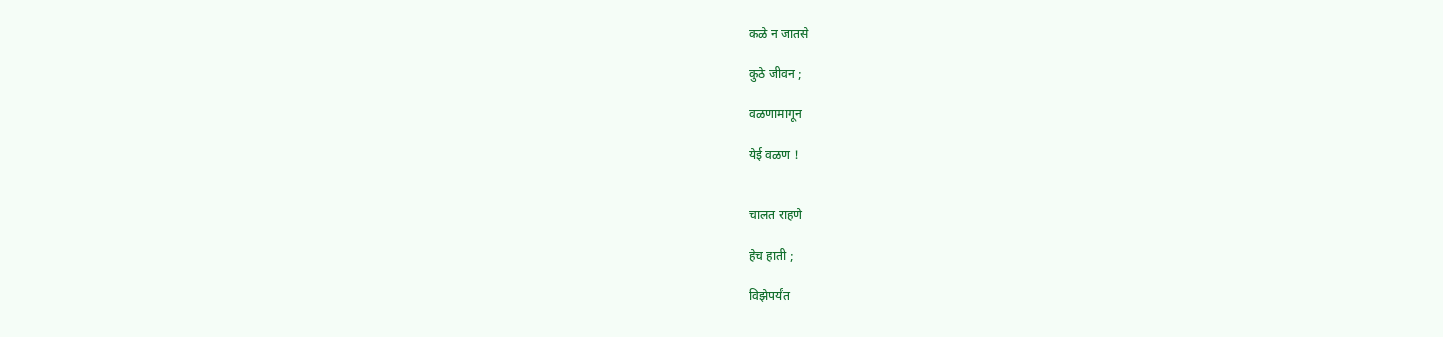कळे न जातसे

कुठे जीवन ;

वळणामागून

येई वळण !


चालत राहणे

हेच हाती ;

विझेपर्यंत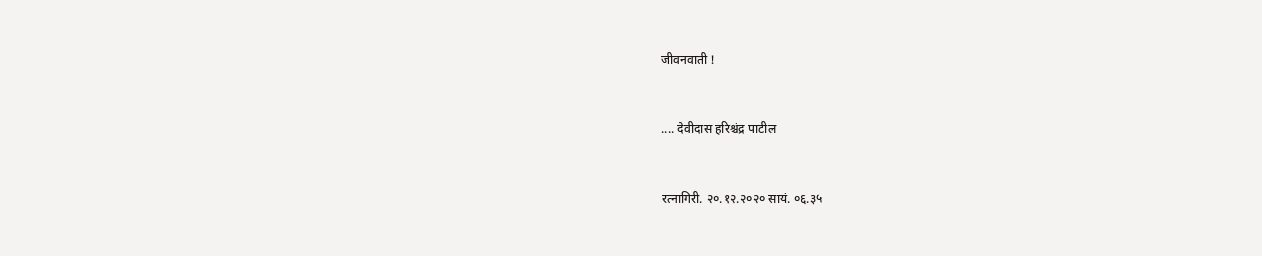जीवनवाती !


.... देवीदास हरिश्चंद्र पाटील


रत्नागिरी. २०.१२.२०२० सायं. ०६.३५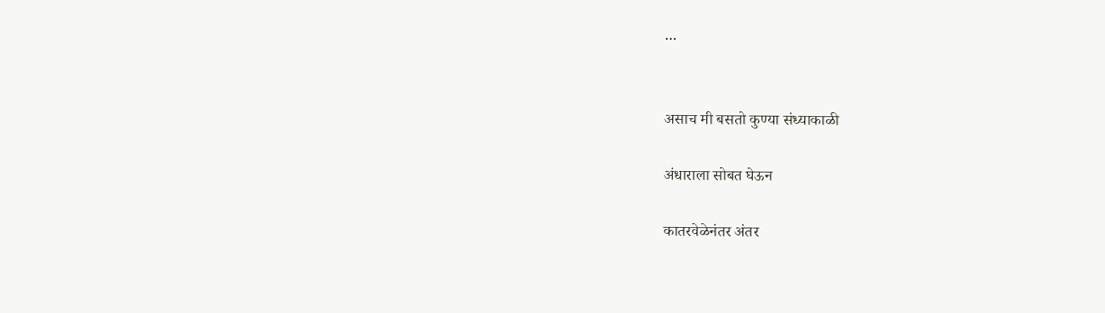...


असाच मी बसतो कुण्या संध्याकाळी

अंधाराला सोबत घेऊन

कातरवेळेनंतर अंतर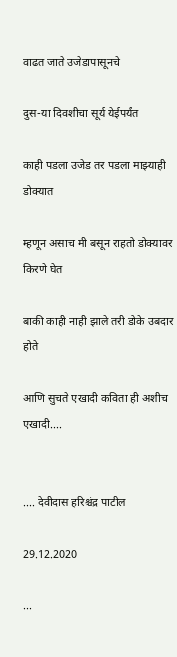वाढत जाते उजेडापासूनचे

दुस-या दिवशीचा सूर्य येईपर्यंत

काही पडला उजेड तर पडला माझ्याही डोक्यात

म्हणून असाच मी बसून राहतो डोक्यावर किरणे घेत

बाकी काही नाही झाले तरी डोके उबदार होते

आणि सुचते एखादी कविता ही अशीच एखादी....


.... देवीदास हरिश्चंद्र पाटील

29.12.2020

...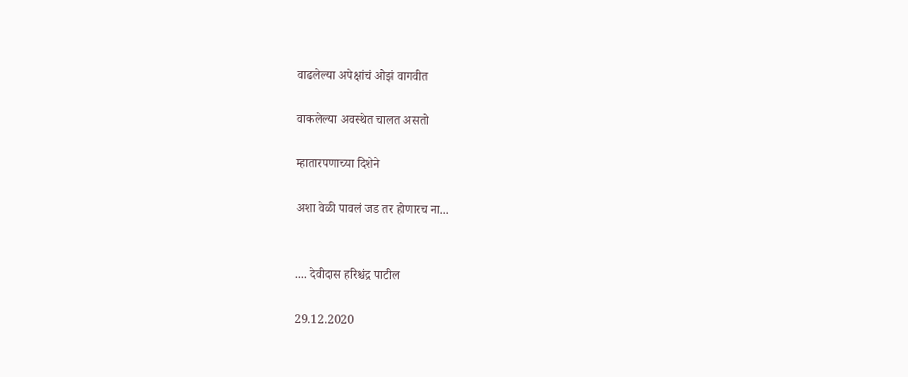वाढलेल्या अपेक्षांचं ओझं वागवीत

वाकलेल्या अवस्थेत चालत असतो

म्हातारपणाच्या दिशेने

अशा वेळी पावलं जड तर होणारच ना...


.... देवीदास हरिश्चंद्र पाटील

29.12.2020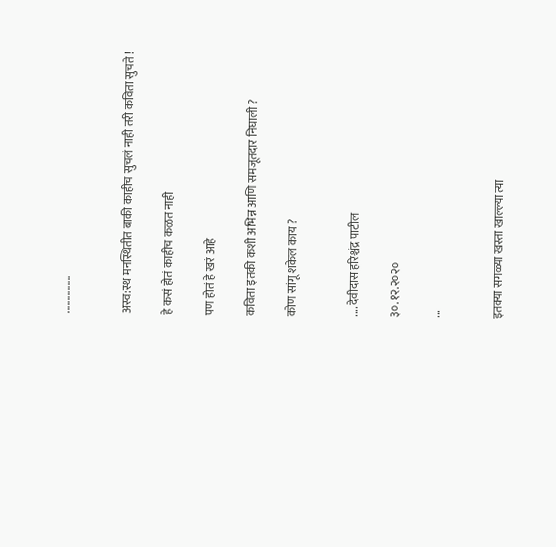...............


अस्व:स्थ मनस्थितीत बाकी काहीच सुचलं नाही तरी कविता सुचते !

हे कसं होतं काहीच कळत नाही

पण होतं हे खरं आहे

कविता इतकी कशी अभिन्न आणि समजूतदार निघाली ?

कोण सांगू शकेल काय ?


.... देवीदास हरिश्चंद्र पाटील

३०.१२.२०२०

...


इतक्या सगळ्या खस्ता खाल्ल्या त्या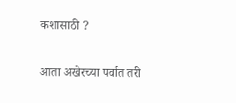कशासाठी ?

आता अखेरच्या पर्वात तरी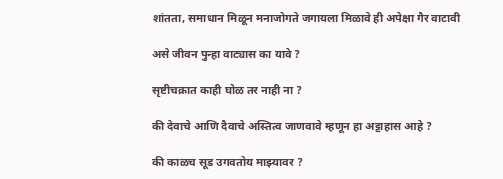शांतता, समाधान मिळून मनाजोगते जगायला मिळावे ही अपेक्षा गैर वाटावी

असे जीवन पुन्हा वाट्यास का यावे ?

सृष्टीचक्रात काही घोळ तर नाही ना ?

की देवाचे आणि दैवाचे अस्तित्व जाणवावे म्हणून हा अट्टाहास आहे ?

की काळच सूड उगवतोय माझ्यावर ?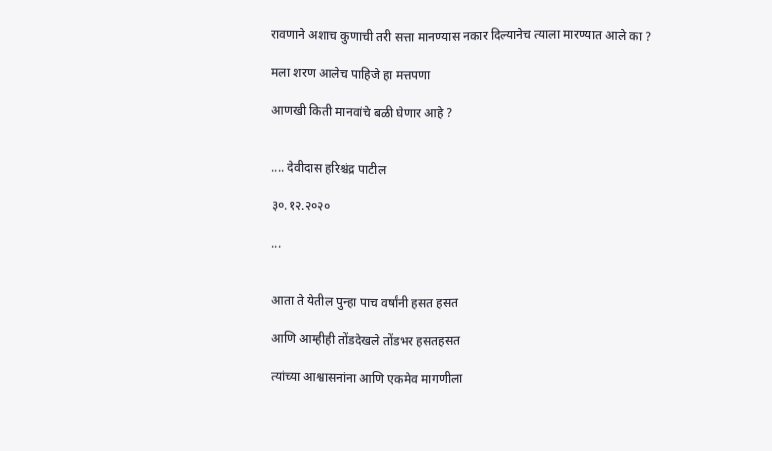रावणाने अशाच कुणाची तरी सत्ता मानण्यास नकार दिल्यानेच त्याला मारण्यात आले का ?

मला शरण आलेच पाहिजे हा मत्तपणा

आणखी किती मानवांचे बळी घेणार आहे ?


.... देवीदास हरिश्चंद्र पाटील

३०.१२.२०२०

...


आता ते येतील पुन्हा पाच वर्षांनी हसत हसत

आणि आम्हीही तोंडदेखले तोंडभर हसतहसत

त्यांच्या आश्वासनांना आणि एकमेव मागणीला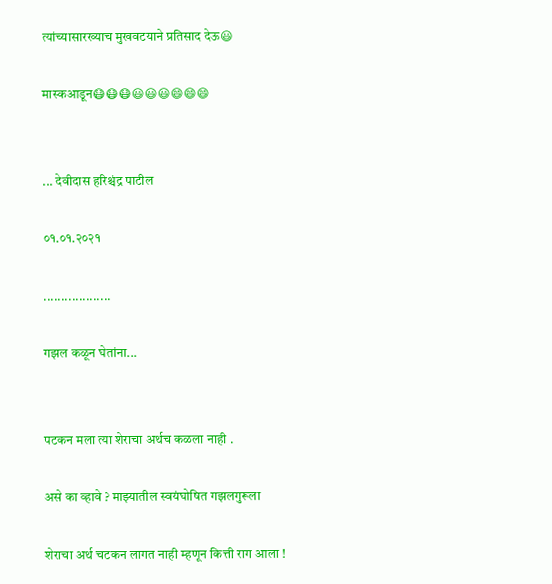त्यांच्यासारख्याच मुखवटयाने प्रतिसाद देऊ😃

मास्कआडून😷😷😷😃😃😃😄😄😄


... देवीदास हरिश्चंद्र पाटील

०१.०१.२०२१

...................

गझल कळून घेतांना...


पटकन मला त्या शेराचा अर्थच कळला नाही .

असे का व्हावे ? माझ्यातील स्वयंघोषित गझलगुरूला

शेराचा अर्थ चटकन लागत नाही म्हणून कित्ती राग आला !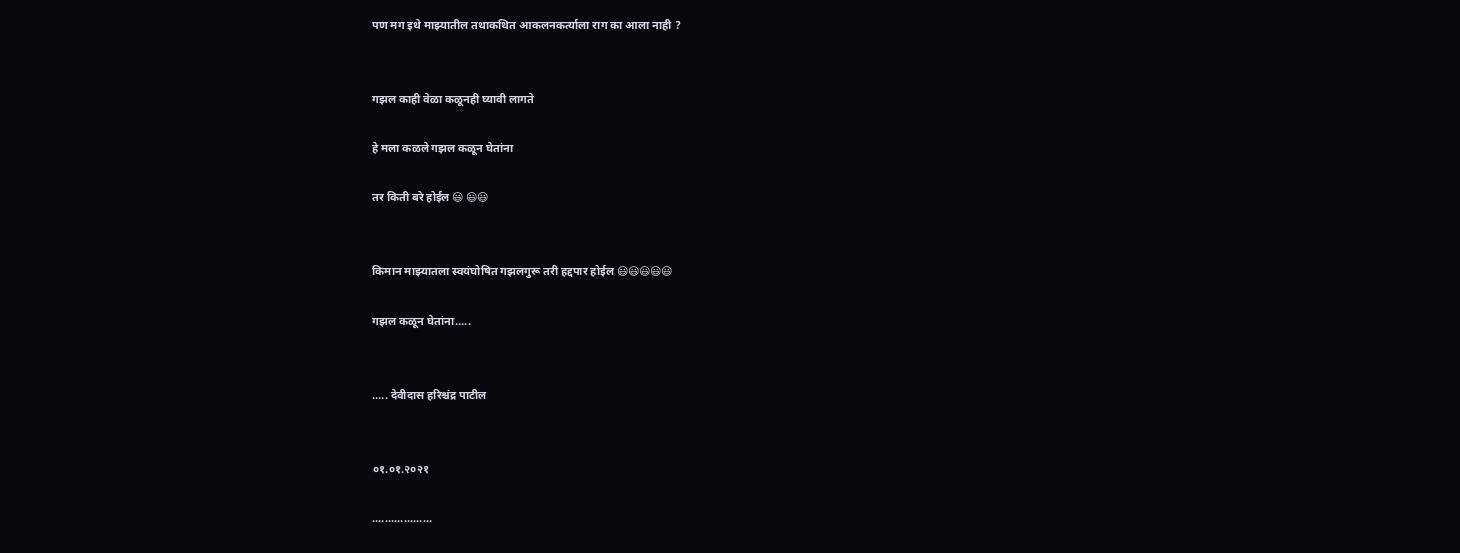पण मग इथे माझ्यातील तथाकथित आकलनकर्त्याला राग का आला नाही ?


गझल काही वेळा कळूनही घ्यावी लागते

हे मला कळले गझल कळून घेतांना

तर किती बरे होईल 😃 😃😃


किमान माझ्यातला स्वयंघोषित गझलगुरू तरी हद्दपार होईल 😃😃😃😃😃

गझल कळून घेतांना.....


..... देवीदास हरिश्चंद्र पाटील


०१.०१.२०२१

...................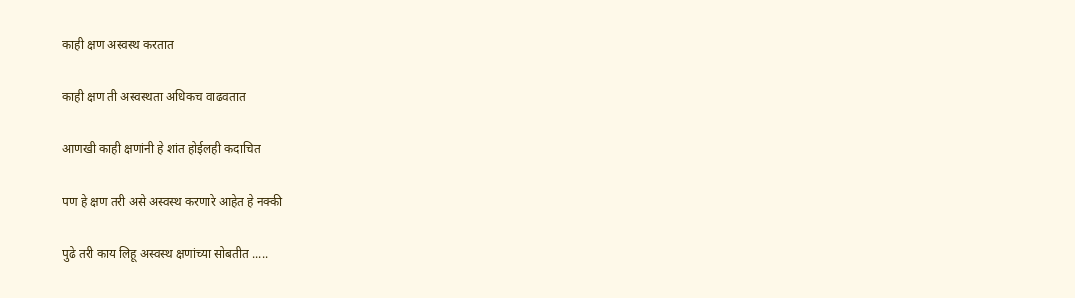काही क्षण अस्वस्थ करतात

काही क्षण ती अस्वस्थता अधिकच वाढवतात

आणखी काही क्षणांनी हे शांत होईलही कदाचित

पण हे क्षण तरी असे अस्वस्थ करणारे आहेत हे नक्की

पुढे तरी काय लिहू अस्वस्थ क्षणांच्या सोबतीत .....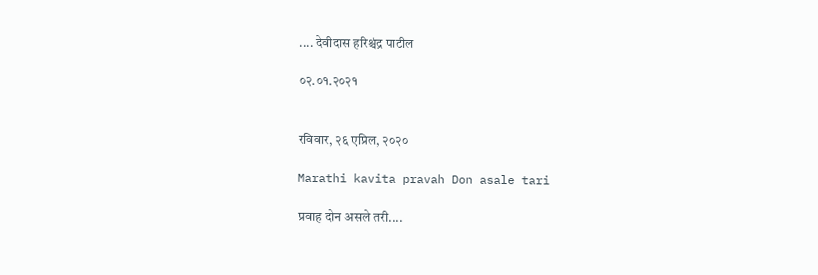.... देवीदास हरिश्चंद्र पाटील

०२.०१.२०२१


रविवार, २६ एप्रिल, २०२०

Marathi kavita pravah Don asale tari

प्रवाह दोन असले तरी....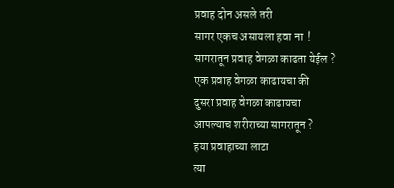प्रवाह दोन असले तरी
सागर एकच असायला हवा ना  !
सागरातून प्रवाह वेगळा काढता येईल ?
एक प्रवाह वेगळा काढायचा की
दुसरा प्रवाह वेगळा काढायचा
आपल्याच शरीराच्या सागरातून ?
हया प्रवाहाच्या लाटा
त्या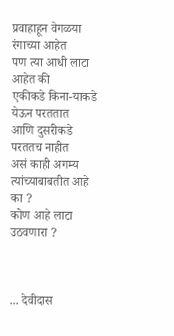प्रवाहाहून वेगळया रंगाच्या आहेत
पण त्या आधी लाटा आहेत की
एकीकडे किना-याकडे येऊन परततात
आणि दुसरीकडे परततच नाहीत
असं काही अगम्य त्यांच्याबाबतीत आहे का ?
कोण आहे लाटा उठवणारा ?



... देवीदास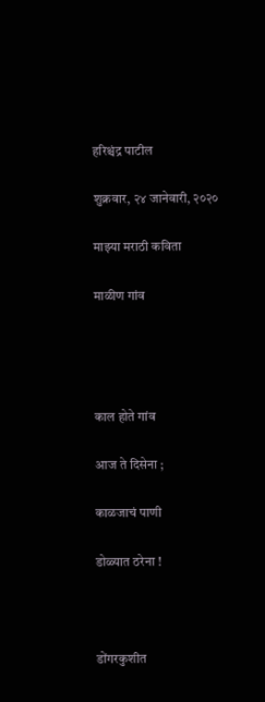हरिश्चंद्र पाटील

शुक्रवार, २४ जानेवारी, २०२०

माझ्या मराठी कविता

माळीण गांव




काल होते गांव

आज ते दिसेना ;

काळजाचं पाणी

डोळ्यात ठरेना !



डोंगरकुशीत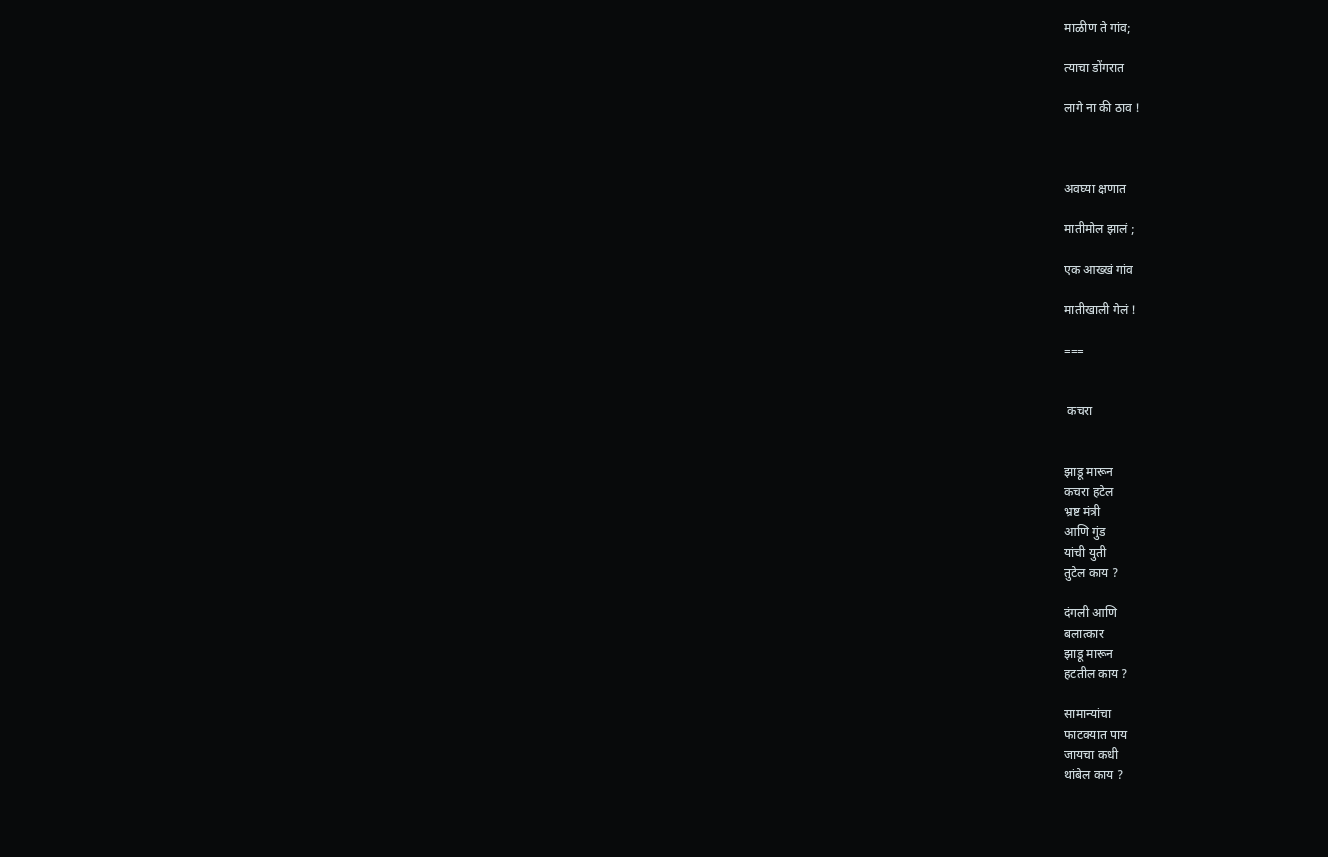माळीण ते गांव;

त्याचा डोंगरात

लागे ना की ठाव !



अवघ्या क्षणात

मातीमोल झालं ;

एक आख्खं गांव

मातीखाली गेलं !

===


 कचरा


झाडू मारून
कचरा हटेल
भ्रष्ट मंत्री
आणि गुंड
यांची युती
तुटेल काय ?

दंगली आणि
बलात्कार
झाडू मारून
हटतील काय ?

सामान्यांचा
फाटक्यात पाय
जायचा कधी
थांबेल काय ?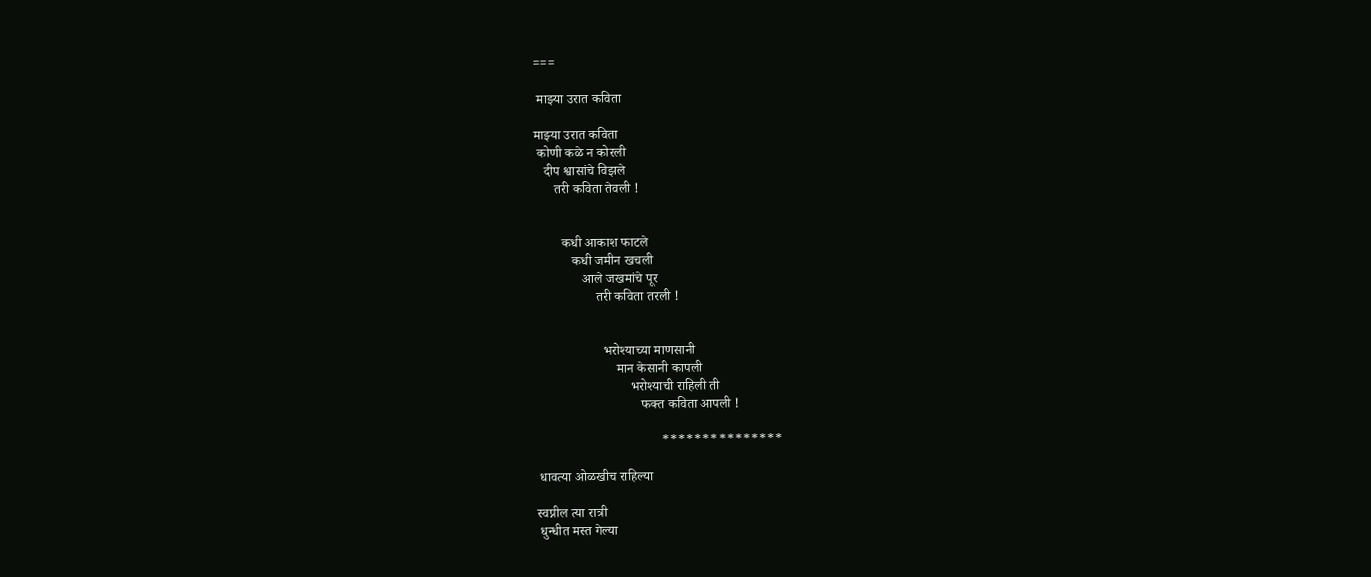===

 माझ्या उरात कविता

माझ्या उरात कविता
 कोणी कळे न कोरली
   दीप श्वासांचे विझले
      तरी कविता तेवली !


        कधी आकाश फाटले
           कधी जमीन खचली
              आले जखमांचे पूर
                  तरी कविता तरली !


                    भरोश्याच्या माणसानी
                        मान केसानी कापली
                            भरोश्याची राहिली ती
                               फक्त कविता आपली !

                                     ***************

 धावत्या ओळखीच राहिल्या

स्वप्नील त्या रात्री
 धुन्धीत मस्त गेल्या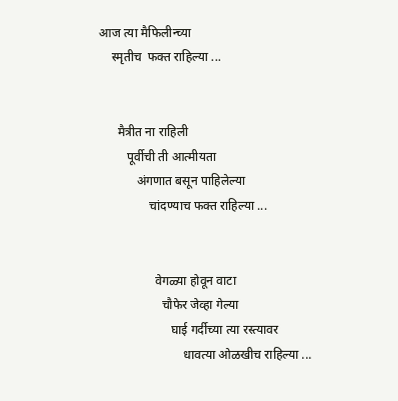आज त्या मैफिलीन्च्या
    स्मृतीच  फक्त राहिल्या ...


      मैत्रीत ना राहिली
         पूर्वीची ती आत्मीयता
            अंगणात बसून पाहिलेल्या
                चांदण्याच फक्त राहिल्या ...


                  वेगळ्या होवून वाटा
                    चौफेर जेव्हा गेल्या
                       घाई गर्दीच्या त्या रस्त्यावर
                           धावत्या ओळखीच राहिल्या ...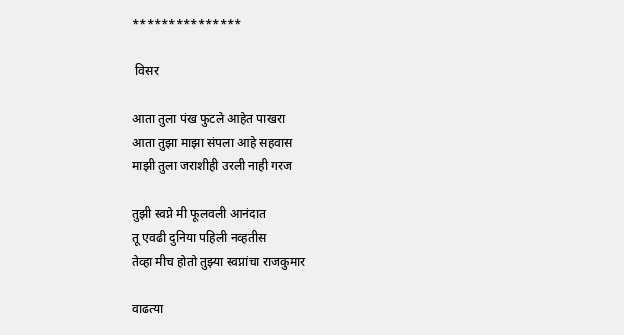***************

 विसर

आता तुला पंख फुटले आहेत पाखरा
आता तुझा माझा संपला आहे सहवास
माझी तुला जराशीही उरली नाही गरज

तुझी स्वप्ने मी फूलवली आनंदात
तू एवढी दुनिया पहिली नव्हतीस
तेव्हा मीच होतो तुझ्या स्वप्नांचा राजकुमार

वाढत्या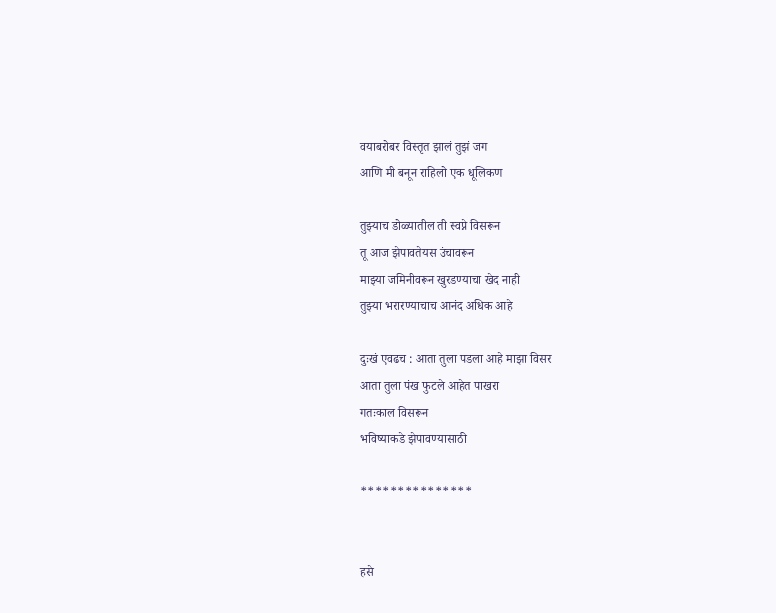वयाबरोबर विस्तृत झालं तुझं जग
आणि मी बनून राहिलो एक धूलिकण

तुझ्याच डोळ्यातील ती स्वप्ने विसरून
तू आज झेपावतेयस उंचावरून
माझ्या जमिनीवरून खुरडण्याचा खेद नाही
तुझ्या भरारण्याचाच आनंद अधिक आहे

दुःखं एवढच : आता तुला पडला आहे माझा विसर
आता तुला पंख फुटले आहेत पाखरा
गतःकाल विसरून
भविष्याकडे झेपावण्यासाठी

***************


हसे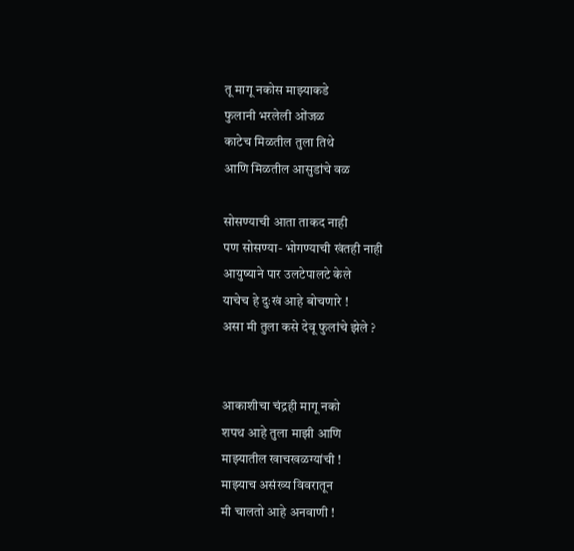तू मागू नकोस माझ्याकडे
फुलानी भरलेली ओंजळ
काटेच मिळतील तुला तिथे
आणि मिळतील आसुडांचे वळ

सोसण्याची आता ताकद नाही
पण सोसण्या- भोगण्याची खंतही नाही
आयुष्याने पार उलटेपालटे केले
याचेच हे दुःखं आहे बोचणारे !
असा मी तुला कसे देवू फुलांचे झेले ?


आकाशीचा चंद्रही मागू नको
शपथ आहे तुला माझी आणि
माझ्यातील खाचखळग्यांची !
माझ्याच असंख्य विवरातून
मी चालतो आहे अनवाणी !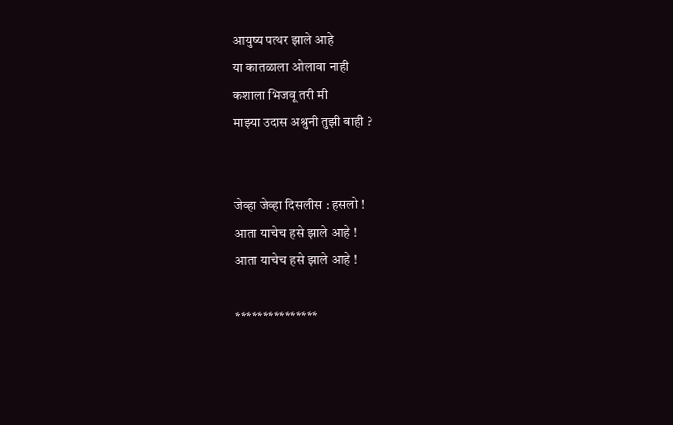आयुष्य पत्थर झाले आहे
या कातळाला ओलावा नाही
कशाला भिजवू तरी मी
माझ्या उदास अश्रुनी तुझी बाही ?


जेव्हा जेव्हा दिसलीस : हसलो !
आता याचेच हसे झाले आहे !
आता याचेच हसे झाले आहे !

***************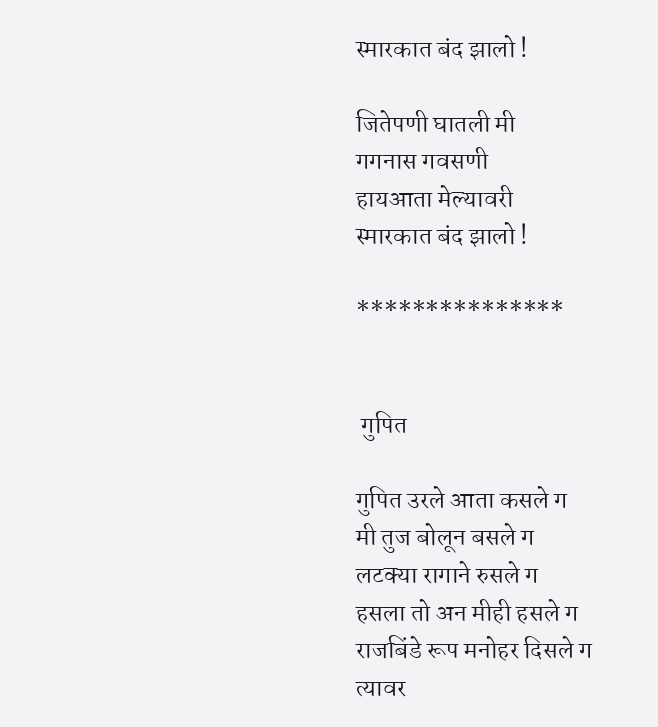स्मारकात बंद झालो !

जितेपणी घातली मी
गगनास गवसणी
हायआता मेल्यावरी
स्मारकात बंद झालो !

***************


 गुपित

गुपित उरले आता कसले ग
मी तुज बोलून बसले ग
लटक्या रागाने रुसले ग
हसला तो अन मीही हसले ग
राजबिंडे रूप मनोहर दिसले ग
त्यावर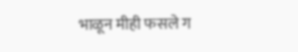भाळून मीही फसले ग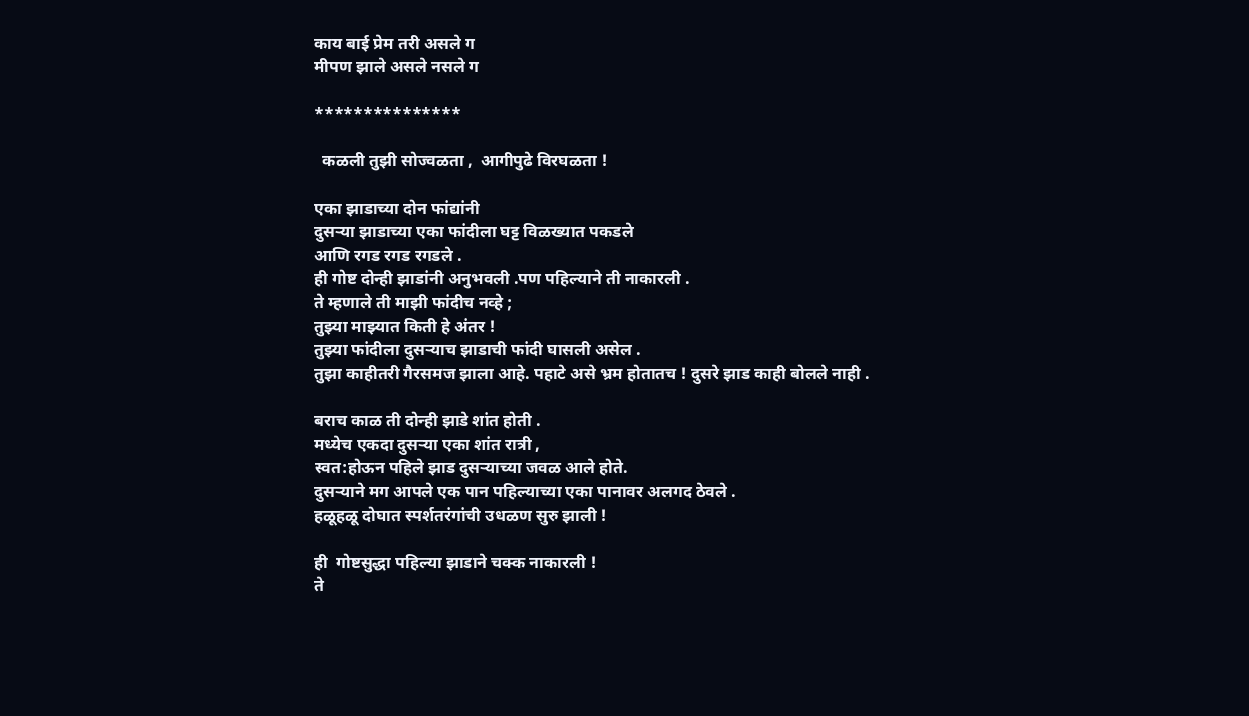काय बाई प्रेम तरी असले ग
मीपण झाले असले नसले ग

***************

  कळली तुझी सोज्वळता ,  आगीपुढे विरघळता !

एका झाडाच्या दोन फांद्यांनी
दुसऱ्या झाडाच्या एका फांदीला घट्ट विळख्यात पकडले
आणि रगड रगड रगडले .
ही गोष्ट दोन्ही झाडांनी अनुभवली .पण पहिल्याने ती नाकारली .
ते म्हणाले ती माझी फांदीच नव्हे ;
तुझ्या माझ्यात किती हे अंतर !
तुझ्या फांदीला दुसऱ्याच झाडाची फांदी घासली असेल .
तुझा काहीतरी गैरसमज झाला आहे. पहाटे असे भ्रम होतातच ! दुसरे झाड काही बोलले नाही .

बराच काळ ती दोन्ही झाडे शांत होती .
मध्येच एकदा दुसऱ्या एका शांत रात्री ,
स्वत:होऊन पहिले झाड दुसऱ्याच्या जवळ आले होते.
दुसऱ्याने मग आपले एक पान पहिल्याच्या एका पानावर अलगद ठेवले .
हळूहळू दोघात स्पर्शतरंगांची उधळण सुरु झाली !

ही  गोष्टसुद्धा पहिल्या झाडाने चक्क नाकारली !
ते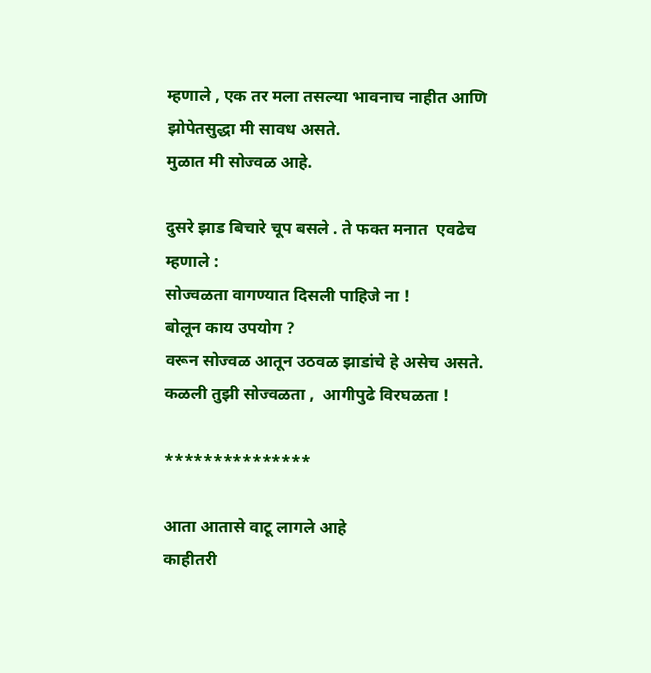म्हणाले , एक तर मला तसल्या भावनाच नाहीत आणि झोपेतसुद्धा मी सावध असते.
मुळात मी सोज्वळ आहे.

दुसरे झाड बिचारे चूप बसले . ते फक्त मनात  एवढेच म्हणाले :
सोज्वळता वागण्यात दिसली पाहिजे ना !
बोलून काय उपयोग ?
वरून सोज्वळ आतून उठवळ झाडांचे हे असेच असते.
कळली तुझी सोज्वळता ,  आगीपुढे विरघळता !

***************

आता आतासे वाटू लागले आहे
काहीतरी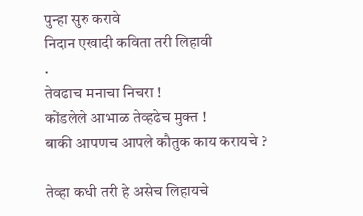पुन्हा सुरु करावे
निदान एखादी कविता तरी लिहावी
.
तेवढाच मनाचा निचरा !
कोंडलेले आभाळ तेव्हढेच मुक्त !
बाकी आपणच आपले कौतुक काय करायचे ?

तेव्हा कधी तरी हे असेच लिहायचे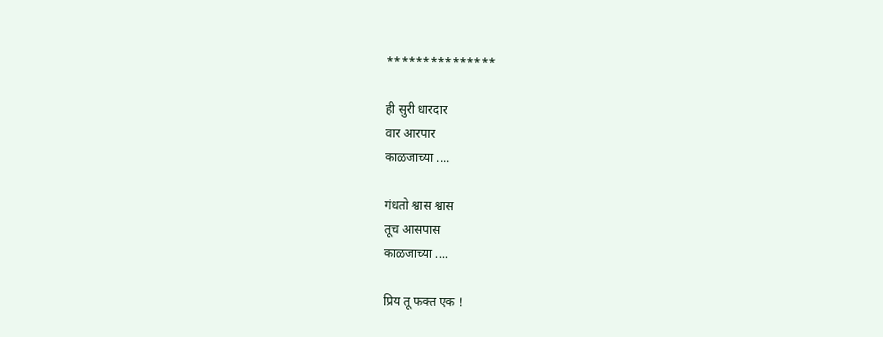***************

ही सुरी धारदार
वार आरपार
काळजाच्या ....

गंधतो श्वास श्वास
तूच आसपास
काळजाच्या ....

प्रिय तू फक्त एक !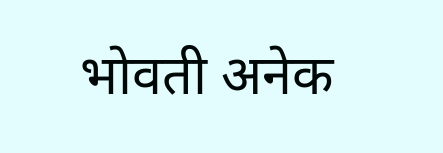भोवती अनेक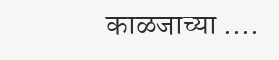काळजाच्या ....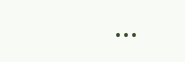...